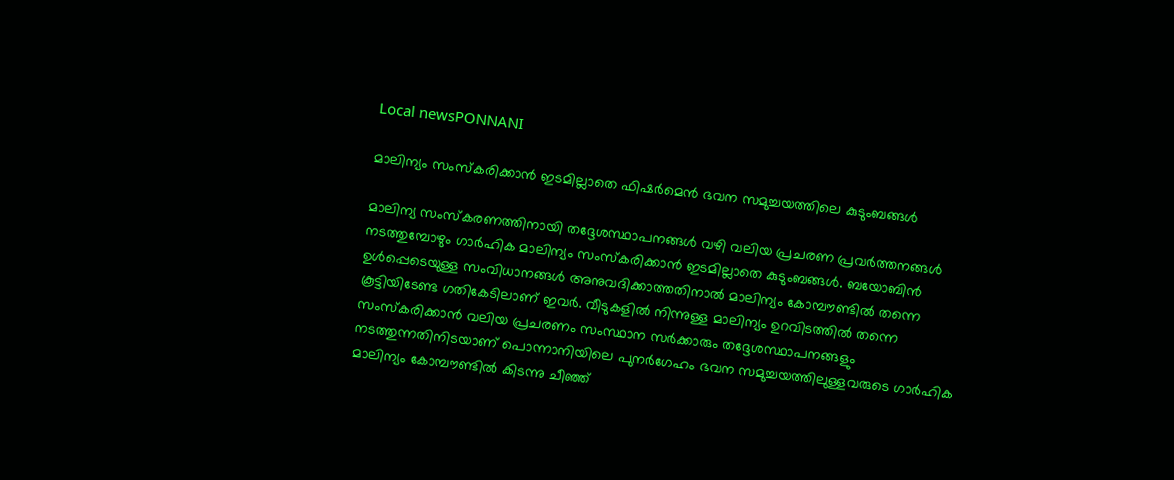Local newsPONNANI

മാലിന്യം സംസ്കരിക്കാൻ ഇടമില്ലാതെ ഫിഷർമെൻ ഭവന സമുച്ചയത്തിലെ കുടുംബങ്ങൾ

മാലിന്യ സംസ്കരണത്തിനായി തദ്ദേശസ്ഥാപനങ്ങൾ വഴി വലിയ പ്രചരണ പ്രവർത്തനങ്ങൾ നടത്തുമ്പോഴും ഗാർഹിക മാലിന്യം സംസ്കരിക്കാൻ ഇടമില്ലാതെ കുടുംബങ്ങൾ. ബയോബിൻ ഉൾപ്പെടെയുള്ള സംവിധാനങ്ങൾ അനുവദിക്കാത്തതിനാൽ മാലിന്യം കോമ്പൗണ്ടിൽ തന്നെ കൂട്ടിയിടേണ്ട ഗതികേടിലാണ് ഇവർ. വീടുകളിൽ നിന്നുള്ള മാലിന്യം ഉറവിടത്തിൽ തന്നെ സംസ്കരിക്കാൻ വലിയ പ്രചരണം സംസ്ഥാന സർക്കാരും തദ്ദേശസ്ഥാപനങ്ങളും നടത്തുന്നതിനിടയാണ് പൊന്നാനിയിലെ പുനർഗേഹം ഭവന സമുച്ചയത്തിലുള്ളവരുടെ ഗാർഹിക മാലിന്യം കോമ്പൗണ്ടിൽ കിടന്നു ചീഞ്ഞ്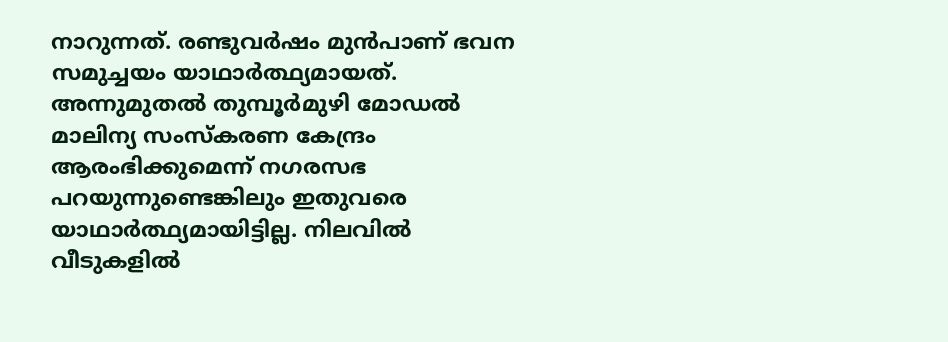നാറുന്നത്. രണ്ടുവർഷം മുൻപാണ് ഭവന സമുച്ചയം യാഥാർത്ഥ്യമായത്. അന്നുമുതൽ തുമ്പൂർമുഴി മോഡൽ മാലിന്യ സംസ്കരണ കേന്ദ്രം ആരംഭിക്കുമെന്ന് നഗരസഭ പറയുന്നുണ്ടെങ്കിലും ഇതുവരെ യാഥാർത്ഥ്യമായിട്ടില്ല. നിലവിൽ വീടുകളിൽ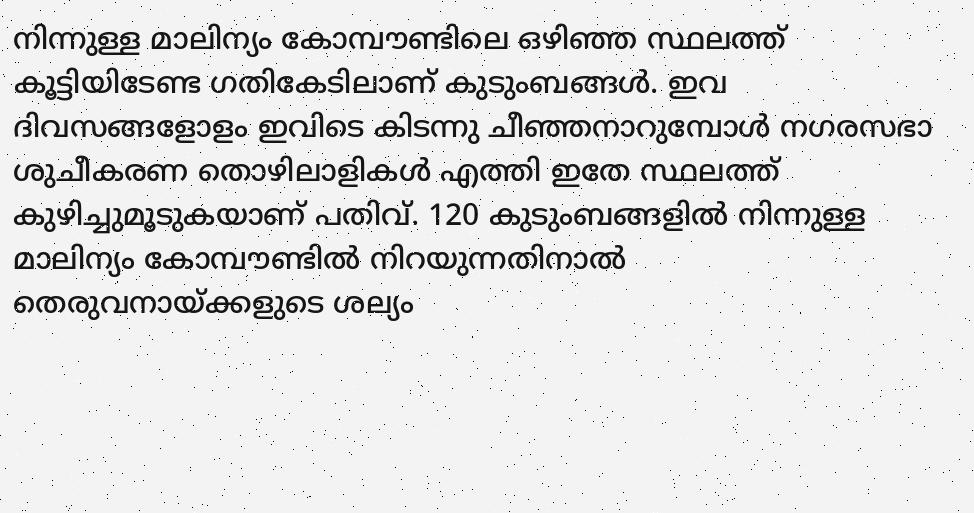നിന്നുള്ള മാലിന്യം കോമ്പൗണ്ടിലെ ഒഴിഞ്ഞ സ്ഥലത്ത് കൂട്ടിയിടേണ്ട ഗതികേടിലാണ് കുടുംബങ്ങൾ. ഇവ ദിവസങ്ങളോളം ഇവിടെ കിടന്നു ചീഞ്ഞനാറുമ്പോൾ നഗരസഭാ ശുചീകരണ തൊഴിലാളികൾ എത്തി ഇതേ സ്ഥലത്ത് കുഴിച്ചുമൂടുകയാണ് പതിവ്. 120 കുടുംബങ്ങളിൽ നിന്നുള്ള മാലിന്യം കോമ്പൗണ്ടിൽ നിറയുന്നതിനാൽ തെരുവനായ്ക്കളുടെ ശല്യം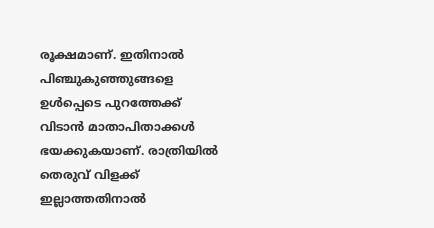രൂക്ഷമാണ്. ഇതിനാൽ പിഞ്ചുകുഞ്ഞുങ്ങളെ ഉൾപ്പെടെ പുറത്തേക്ക് വിടാൻ മാതാപിതാക്കൾ ഭയക്കുകയാണ്. രാത്രിയിൽ തെരുവ് വിളക്ക് ഇല്ലാത്തതിനാൽ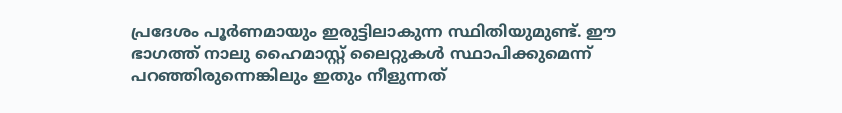പ്രദേശം പൂർണമായും ഇരുട്ടിലാകുന്ന സ്ഥിതിയുമുണ്ട്. ഈ ഭാഗത്ത് നാലു ഹൈമാസ്റ്റ് ലൈറ്റുകൾ സ്ഥാപിക്കുമെന്ന് പറഞ്ഞിരുന്നെങ്കിലും ഇതും നീളുന്നത്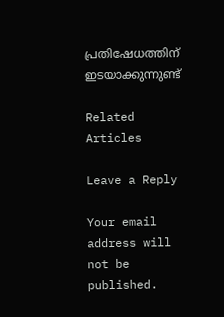പ്രതിഷേധത്തിന് ഇടയാക്കുന്നുണ്ട്

Related Articles

Leave a Reply

Your email address will not be published.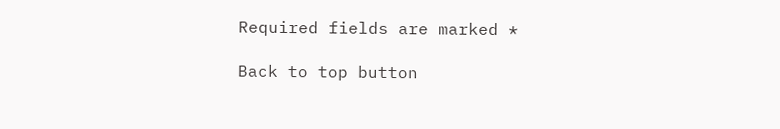Required fields are marked *

Back to top button